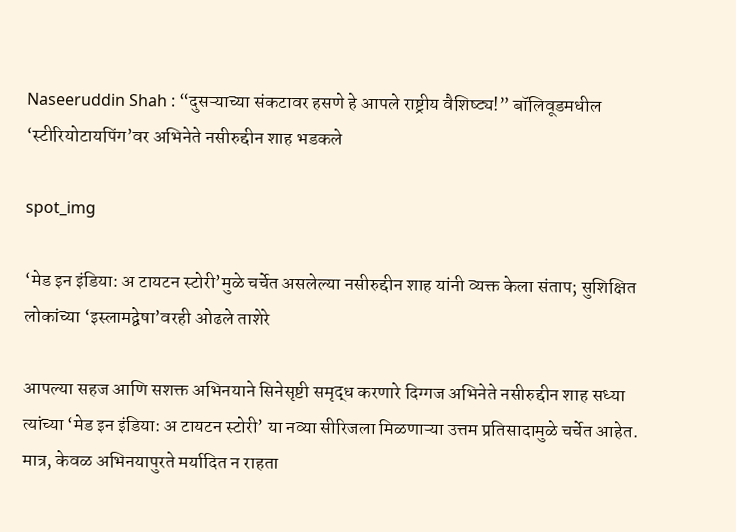Naseeruddin Shah : “दुसऱ्याच्या संकटावर हसणे हे आपले राष्ट्रीय वैशिष्ट्य!” बॉलिवूडमधील ‘स्टीरियोटायपिंग’वर अभिनेते नसीरुद्दीन शाह भडकले

spot_img

‘मेड इन इंडिया: अ टायटन स्टोरी’मुळे चर्चेत असलेल्या नसीरुद्दीन शाह यांनी व्यक्त केला संताप; सुशिक्षित लोकांच्या ‘इस्लामद्वेषा’वरही ओढले ताशेरे

आपल्या सहज आणि सशक्त अभिनयाने सिनेसृष्टी समृद्ध करणारे दिग्गज अभिनेते नसीरुद्दीन शाह सध्या त्यांच्या ‘मेड इन इंडिया: अ टायटन स्टोरी’ या नव्या सीरिजला मिळणाऱ्या उत्तम प्रतिसादामुळे चर्चेत आहेत. मात्र, केवळ अभिनयापुरते मर्यादित न राहता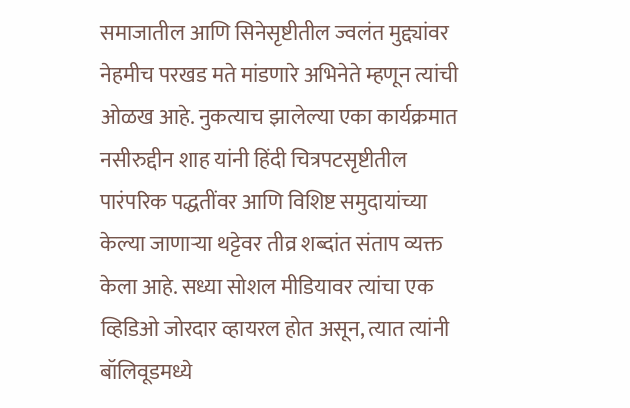समाजातील आणि सिनेसृष्टीतील ज्वलंत मुद्द्यांवर नेहमीच परखड मते मांडणारे अभिनेते म्हणून त्यांची ओळख आहे. नुकत्याच झालेल्या एका कार्यक्रमात नसीरुद्दीन शाह यांनी हिंदी चित्रपटसृष्टीतील पारंपरिक पद्धतींवर आणि विशिष्ट समुदायांच्या केल्या जाणाऱ्या थट्टेवर तीव्र शब्दांत संताप व्यक्त केला आहे. सध्या सोशल मीडियावर त्यांचा एक व्हिडिओ जोरदार व्हायरल होत असून, त्यात त्यांनी बॉलिवूडमध्ये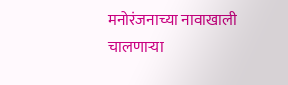मनोरंजनाच्या नावाखाली चालणाऱ्या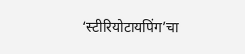‘स्टीरियोटायपिंग’चा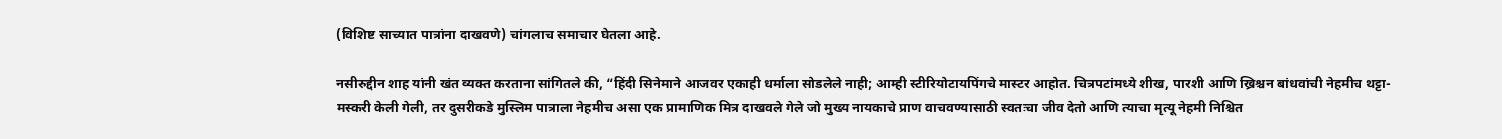(विशिष्ट साच्यात पात्रांना दाखवणे) चांगलाच समाचार घेतला आहे.

नसीरुद्दीन शाह यांनी खंत व्यक्त करताना सांगितले की, “हिंदी सिनेमाने आजवर एकाही धर्माला सोडलेले नाही; आम्ही स्टीरियोटायपिंगचे मास्टर आहोत. चित्रपटांमध्ये शीख, पारशी आणि ख्रिश्चन बांधवांची नेहमीच थट्टा-मस्करी केली गेली, तर दुसरीकडे मुस्लिम पात्राला नेहमीच असा एक प्रामाणिक मित्र दाखवले गेले जो मुख्य नायकाचे प्राण वाचवण्यासाठी स्वतःचा जीव देतो आणि त्याचा मृत्यू नेहमी निश्चित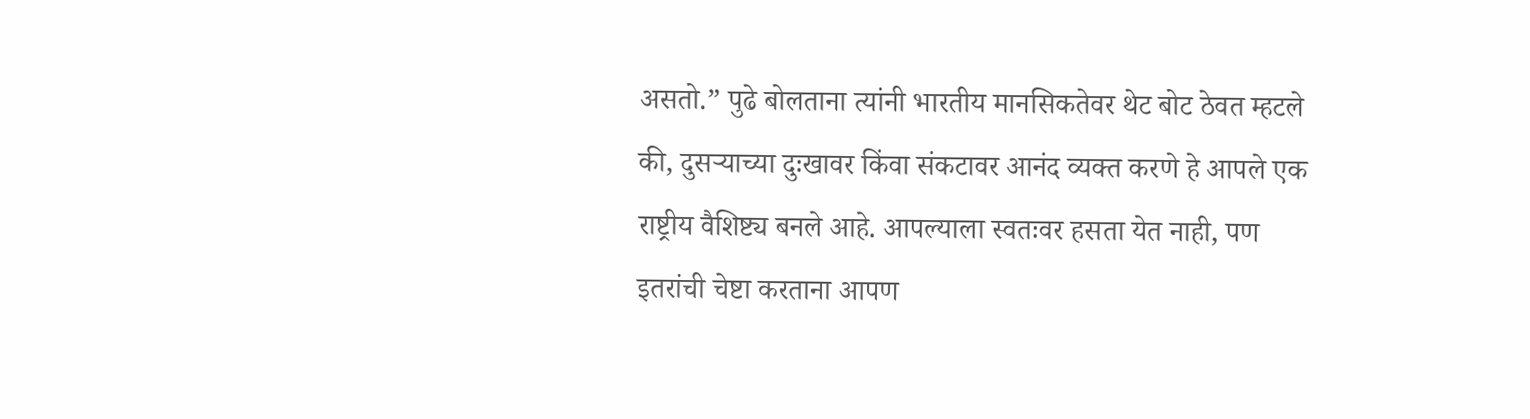असतो.” पुढे बोलताना त्यांनी भारतीय मानसिकतेवर थेट बोट ठेवत म्हटले की, दुसऱ्याच्या दुःखावर किंवा संकटावर आनंद व्यक्त करणे हे आपले एक राष्ट्रीय वैशिष्ट्य बनले आहे. आपल्याला स्वतःवर हसता येत नाही, पण इतरांची चेष्टा करताना आपण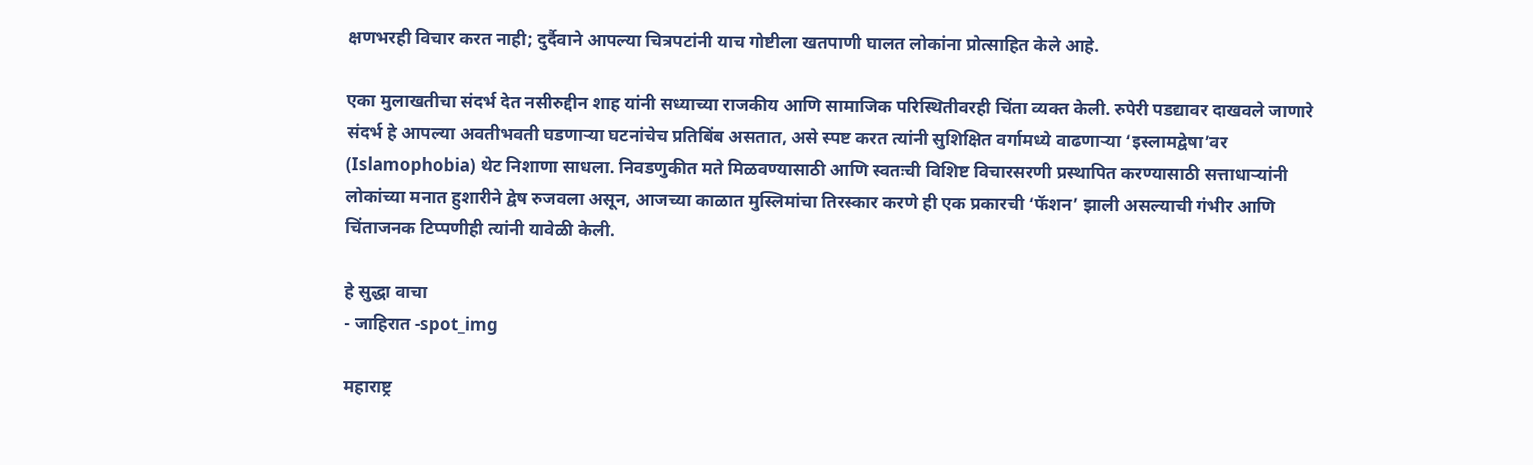क्षणभरही विचार करत नाही; दुर्दैवाने आपल्या चित्रपटांनी याच गोष्टीला खतपाणी घालत लोकांना प्रोत्साहित केले आहे.

एका मुलाखतीचा संदर्भ देत नसीरुद्दीन शाह यांनी सध्याच्या राजकीय आणि सामाजिक परिस्थितीवरही चिंता व्यक्त केली. रुपेरी पडद्यावर दाखवले जाणारे संदर्भ हे आपल्या अवतीभवती घडणाऱ्या घटनांचेच प्रतिबिंब असतात, असे स्पष्ट करत त्यांनी सुशिक्षित वर्गामध्ये वाढणाऱ्या ‘इस्लामद्वेषा’वर (Islamophobia) थेट निशाणा साधला. निवडणुकीत मते मिळवण्यासाठी आणि स्वतःची विशिष्ट विचारसरणी प्रस्थापित करण्यासाठी सत्ताधाऱ्यांनी लोकांच्या मनात हुशारीने द्वेष रुजवला असून, आजच्या काळात मुस्लिमांचा तिरस्कार करणे ही एक प्रकारची ‘फॅशन’ झाली असल्याची गंभीर आणि चिंताजनक टिप्पणीही त्यांनी यावेळी केली.

हे सुद्धा वाचा
- जाहिरात -spot_img

महाराष्ट्र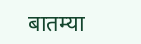बातम्या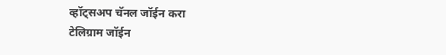व्हॉट्सअप चॅनल जॉईन करा
टेलिग्राम जॉईन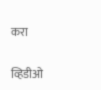करा

व्हिडीओ